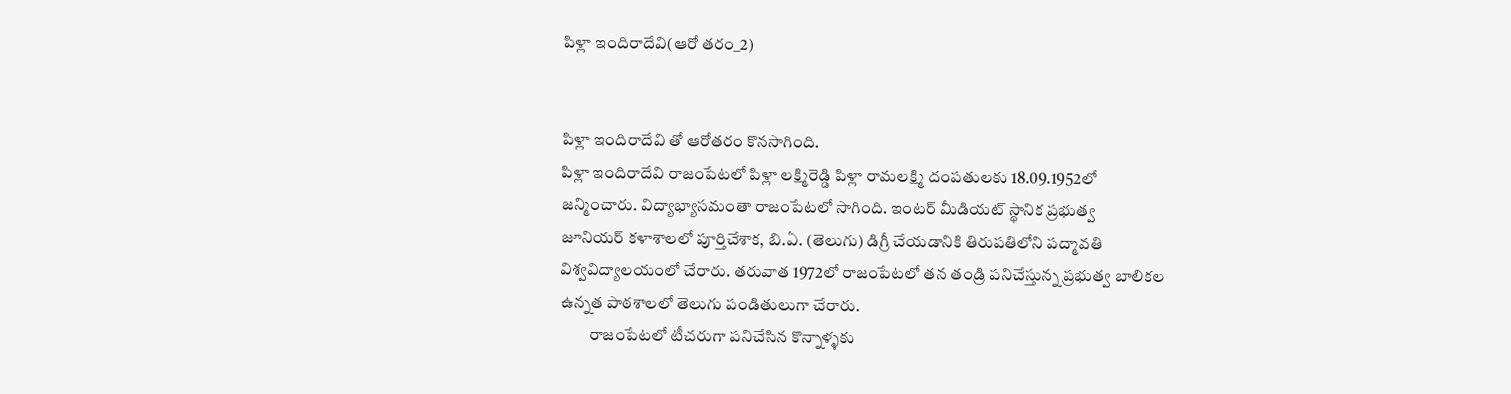పిళ్లా ఇందిరాదేవి(ఆరో తరం_2)


పిళ్లా ఇందిరాదేవి తో ఆరోతరం కొనసాగింది.
పిళ్లా ఇందిరాదేవి రాజంపేటలో పిళ్లా లక్ష్మిరెడ్డి పిళ్లా రామలక్ష్మి దంపతులకు 18.09.1952లో
జన్మించారు. విద్యాభ్యాసమంతా రాజంపేటలో సాగింది. ఇంటర్ మీడియట్ స్థానిక ప్రభుత్వ
జూనియర్ కళాశాలలో పూర్తిచేశాక, బి.ఏ. (తెలుగు) డిగ్రీ చేయడానికి తిరుపతిలోని పద్మావతి విశ్వవిద్యాలయంలో చేరారు. తరువాత 1972లో రాజంపేటలో తన తండ్రి పనిచేస్తున్న ప్రభుత్వ బాలికల ఉన్నత పాఠశాలలో తెలుగు పండితులుగా చేరారు.
         రాజంపేటలో టీచరుగా పనిచేసిన కొన్నాళ్ళకు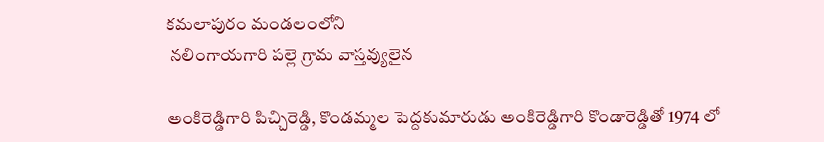కమలాపురం మండలంలోని
 నలింగాయగారి పల్లె గ్రామ వాస్తవ్యులైన

అంకిరెడ్డిగారి పిచ్చిరెడ్డి, కొండమ్మల పెద్దకుమారుడు అంకిరెడ్డిగారి కొండారెడ్డితో 1974 లో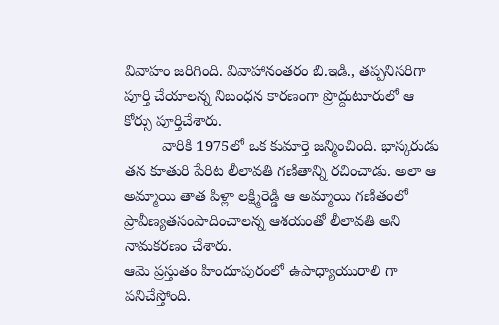వివాహం జరిగింది. వివాహానంతరం బి.ఇడి., తప్పనిసరిగా పూర్తి చేయాలన్న నిబంధన కారణంగా ప్రొద్దుటూరులో ఆ కోర్సు పూర్తిచేశారు.
         వారికి 1975లో ఒక కుమార్తె జన్మించింది. భాస్కరుడు తన కూతురి పేరిట లీలావతి గణితాన్ని రచించాడు. అలా ఆ అమ్మాయి తాత పిళ్లా లక్ష్మిరెడ్డి ఆ అమ్మాయి గణితంలో ప్రావీణ్యతసంపాదించాలన్న ఆశయంతో లీలావతి అని నామకరణం చేశారు.
ఆమె ప్రస్తుతం హిందూపురంలో ఉపాధ్యాయురాలి గా పనిచేస్తోంది.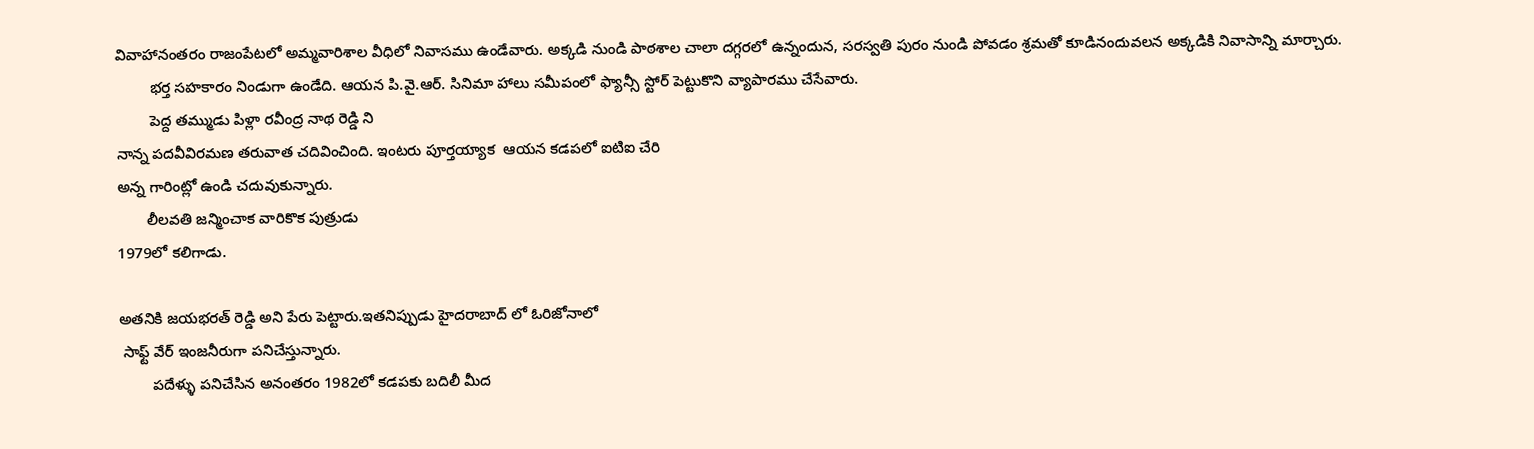వివాహానంతరం రాజంపేటలో అమ్మవారిశాల వీధిలో నివాసము ఉండేవారు. అక్కడి నుండి పాఠశాల చాలా దగ్గరలో ఉన్నందున, సరస్వతి పురం నుండి పోవడం శ్రమతో కూడినందువలన అక్కడికి నివాసాన్ని మార్చారు.
        భర్త సహకారం నిండుగా ఉండేది. ఆయన పి.వై.ఆర్. సినిమా హాలు సమీపంలో ఫ్యాన్సీ స్టోర్ పెట్టుకొని వ్యాపారము చేసేవారు.
        పెద్ద తమ్ముడు పిళ్లా రవీంద్ర నాథ రెడ్డి ని
నాన్న పదవీవిరమణ తరువాత చదివించింది. ఇంటరు పూర్తయ్యాక  ఆయన కడపలో ఐటిఐ చేరి
అన్న గారింట్లో ఉండి చదువుకున్నారు.
       లీలవతి జన్మించాక వారికొక పుత్రుడు
1979లో కలిగాడు.

అతనికి జయభరత్ రెడ్డి అని పేరు పెట్టారు.ఇతనిప్పుడు హైదరాబాద్ లో ఓరిజోనాలో
 సాఫ్ట్ వేర్ ఇంజనీరుగా పనిచేస్తున్నారు.
        పదేళ్ళు పనిచేసిన అనంతరం 1982లో కడపకు బదిలీ మీద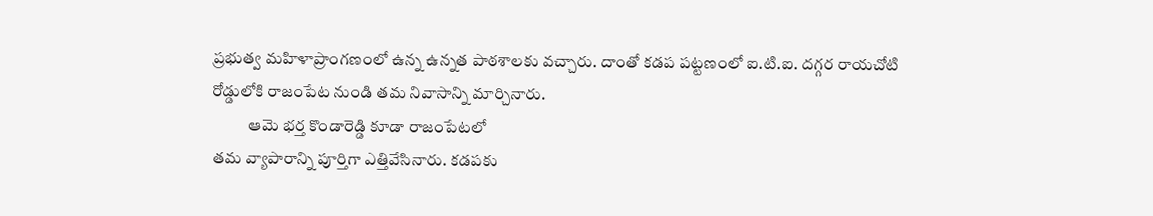ప్రభుత్వ మహిళాప్రాంగణంలో ఉన్న ఉన్నత పాఠశాలకు వచ్చారు. దాంతో కడప పట్టణంలో ఐ.టి.ఐ. దగ్గర రాయచోటి రోడ్డులోకి రాజంపేట నుండి తమ నివాసాన్ని మార్చినారు.
           ఆమె భర్త కొండారెడ్డి కూడా రాజంపేటలో
తమ వ్యాపారాన్ని పూర్తిగా ఎత్తివేసినారు. కడపకు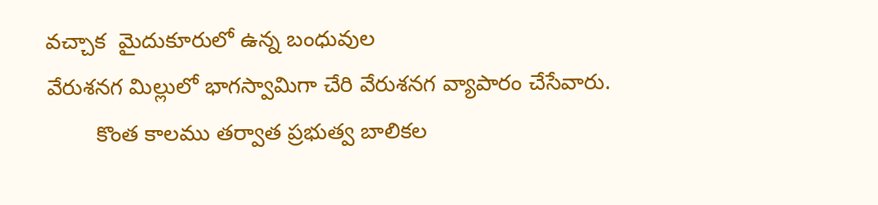వచ్చాక  మైదుకూరులో ఉన్న బంధువుల
వేరుశనగ మిల్లులో భాగస్వామిగా చేరి వేరుశనగ వ్యాపారం చేసేవారు.
        కొంత కాలము తర్వాత ప్రభుత్వ బాలికల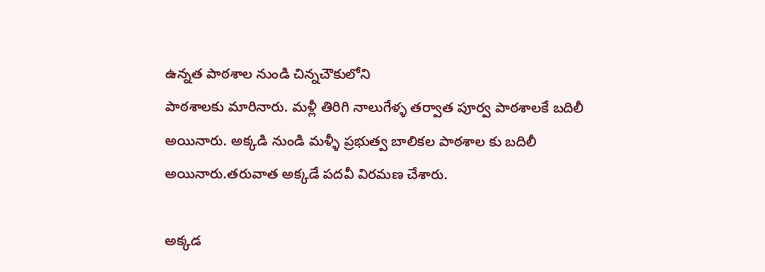ఉన్నత పాఠశాల నుండి చిన్నచౌకులోని
పాఠశాలకు మారినారు. మళ్లీ తిరిగి నాలుగేళ్ళ తర్వాత పూర్వ పాఠశాలకే బదిలీ అయినారు. అక్కడి నుండి మళ్ళీ ప్రభుత్వ బాలికల పాఠశాల కు బదిలీ అయినారు.తరువాత అక్కడే పదవీ విరమణ చేశారు.

అక్కడ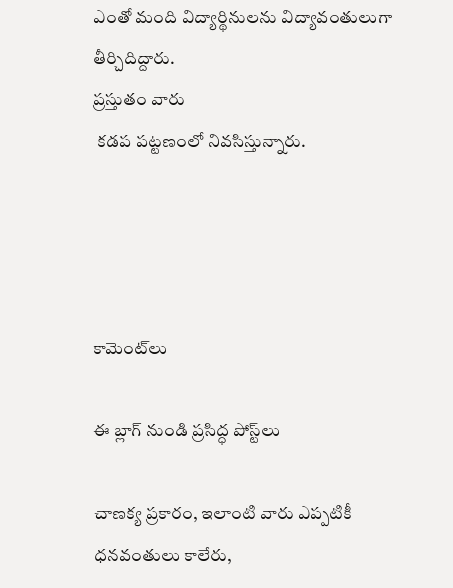ఎంతో మంది విద్యార్థినులను విద్యావంతులుగా తీర్చిదిద్దారు.
ప్రస్తుతం వారు
 కడప పట్టణంలో నివసిస్తున్నారు.




కామెంట్‌లు

ఈ బ్లాగ్ నుండి ప్రసిద్ధ పోస్ట్‌లు

చాణక్య ప్రకారం, ఇలాంటి వారు ఎప్పటికీ ధనవంతులు కాలేరు,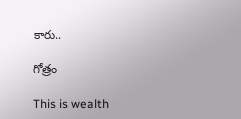కారు..

గోత్రం

This is wealth